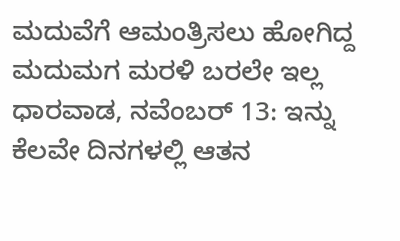ಮದುವೆಗೆ ಆಮಂತ್ರಿಸಲು ಹೋಗಿದ್ದ ಮದುಮಗ ಮರಳಿ ಬರಲೇ ಇಲ್ಲ
ಧಾರವಾಡ, ನವೆಂಬರ್ 13: ಇನ್ನು ಕೆಲವೇ ದಿನಗಳಲ್ಲಿ ಆತನ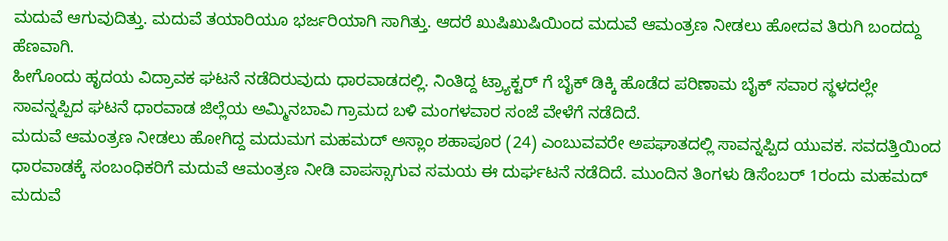ಮದುವೆ ಆಗುವುದಿತ್ತು. ಮದುವೆ ತಯಾರಿಯೂ ಭರ್ಜರಿಯಾಗಿ ಸಾಗಿತ್ತು. ಆದರೆ ಖುಷಿಖುಷಿಯಿಂದ ಮದುವೆ ಆಮಂತ್ರಣ ನೀಡಲು ಹೋದವ ತಿರುಗಿ ಬಂದದ್ದು ಹೆಣವಾಗಿ.
ಹೀಗೊಂದು ಹೃದಯ ವಿದ್ರಾವಕ ಘಟನೆ ನಡೆದಿರುವುದು ಧಾರವಾಡದಲ್ಲಿ. ನಿಂತಿದ್ದ ಟ್ರ್ಯಾಕ್ಟರ್ ಗೆ ಬೈಕ್ ಡಿಕ್ಕಿ ಹೊಡೆದ ಪರಿಣಾಮ ಬೈಕ್ ಸವಾರ ಸ್ಥಳದಲ್ಲೇ ಸಾವನ್ನಪ್ಪಿದ ಘಟನೆ ಧಾರವಾಡ ಜಿಲ್ಲೆಯ ಅಮ್ಮಿನಬಾವಿ ಗ್ರಾಮದ ಬಳಿ ಮಂಗಳವಾರ ಸಂಜೆ ವೇಳೆಗೆ ನಡೆದಿದೆ.
ಮದುವೆ ಆಮಂತ್ರಣ ನೀಡಲು ಹೋಗಿದ್ದ ಮದುಮಗ ಮಹಮದ್ ಅಸ್ಲಾಂ ಶಹಾಪೂರ (24) ಎಂಬುವವರೇ ಅಪಘಾತದಲ್ಲಿ ಸಾವನ್ನಪ್ಪಿದ ಯುವಕ. ಸವದತ್ತಿಯಿಂದ ಧಾರವಾಡಕ್ಕೆ ಸಂಬಂಧಿಕರಿಗೆ ಮದುವೆ ಆಮಂತ್ರಣ ನೀಡಿ ವಾಪಸ್ಸಾಗುವ ಸಮಯ ಈ ದುರ್ಘಟನೆ ನಡೆದಿದೆ. ಮುಂದಿನ ತಿಂಗಳು ಡಿಸೆಂಬರ್ 1ರಂದು ಮಹಮದ್ ಮದುವೆ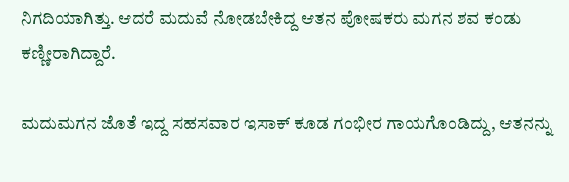ನಿಗದಿಯಾಗಿತ್ತು. ಆದರೆ ಮದುವೆ ನೋಡಬೇಕಿದ್ದ ಆತನ ಪೋಷಕರು ಮಗನ ಶವ ಕಂಡು ಕಣ್ಣೀರಾಗಿದ್ದಾರೆ.

ಮದುಮಗನ ಜೊತೆ ಇದ್ದ ಸಹಸವಾರ ಇಸಾಕ್ ಕೂಡ ಗಂಭೀರ ಗಾಯಗೊಂಡಿದ್ದು, ಆತನನ್ನು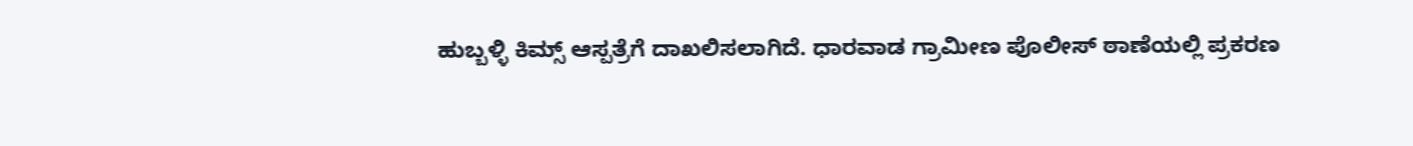ಹುಬ್ಬಳ್ಳಿ ಕಿಮ್ಸ್ ಆಸ್ಪತ್ರೆಗೆ ದಾಖಲಿಸಲಾಗಿದೆ. ಧಾರವಾಡ ಗ್ರಾಮೀಣ ಪೊಲೀಸ್ ಠಾಣೆಯಲ್ಲಿ ಪ್ರಕರಣ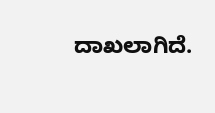ದಾಖಲಾಗಿದೆ.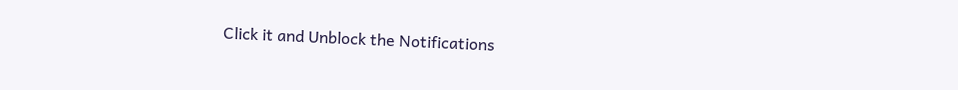Click it and Unblock the Notifications